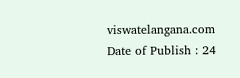viswatelangana.com
Date of Publish : 24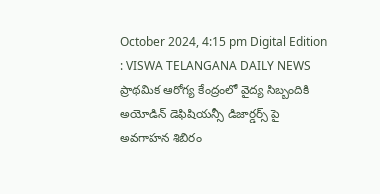October 2024, 4:15 pm Digital Edition : VISWA TELANGANA DAILY NEWS
ప్రాథమిక ఆరోగ్య కేంద్రంలో వైద్య సిబ్బందికి అయోడిన్ డెఫిషియన్సీ డిజార్డర్స్ పై అవగాహన శిబిరం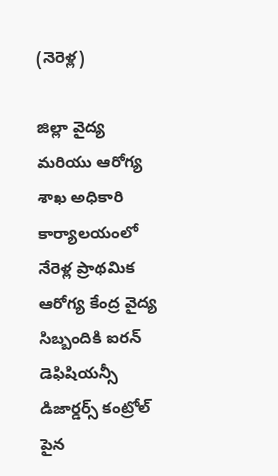(నెరెళ్ల)

జిల్లా వైద్య మరియు ఆరోగ్య శాఖ అధికారి కార్యాలయంలో నేరెళ్ల ప్రాథమిక ఆరోగ్య కేంద్ర వైద్య సిబ్బందికి ఐరన్ డెఫిషియన్సీ డిజార్డర్స్ కంట్రోల్ పైన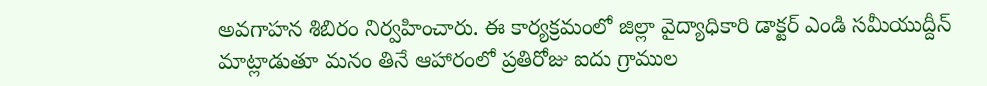అవగాహన శిబిరం నిర్వహించారు. ఈ కార్యక్రమంలో జిల్లా వైద్యాధికారి డాక్టర్ ఎండి సమీయుద్దీన్ మాట్లాడుతూ మనం తినే ఆహారంలో ప్రతిరోజు ఐదు గ్రాముల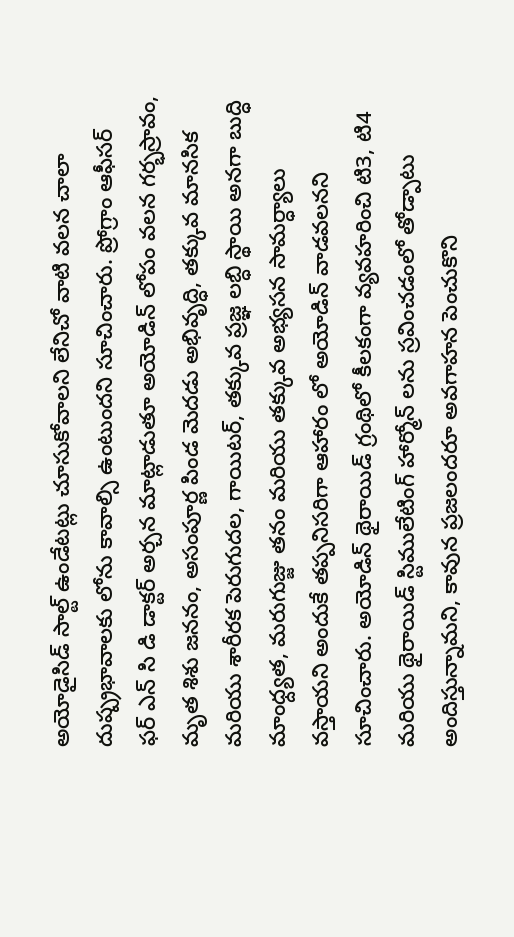అయోడైసిడ్ సాల్ట్ ఉండేటట్లు చూసుకోవాలని లేనిచో వాటి వలన చాలా దుష్ప్రభావాలకు లోను కావాల్సి ఉంటుందని సూచించారు. ప్రోగ్రాం ఆఫీసర్ ఫర్ ఎన్ సి డి డాక్టర్ అర్చన మాట్లాడుతూ అయోడిన్ లోపం వలన గర్భస్రావం, మృత శిశు జననం, అసంపూర్ణ పిండ మెదడు అభివృద్ధి, తక్కువ మానసిక మరియు శారీరక పెరుగుదల, గాయిటర్, తక్కువ ప్రజ్ఞ లబ్ధి స్థాయి అనగా బుద్ధి మాంధ్ద్యత, మరుగుజ్జు తనం మరియు తక్కువ అభ్యసన సామర్ధ్యాలు వస్తాయని అందుకే తప్పనిసరిగా ఆహారం లో అయోడిన్ వాడవలనని సూచించారు. అయోడిన్ థైరాయిడ్ గ్రంథిలో కీలకంగా వ్యవహరించి టి3, టి4 మరియు థైరాయిడ్ స్టిములేటింగ్ హార్మోన్ లను స్రవించడంలో తోడ్పాటు అందిస్తున్నామని, కావున ప్రజలందరూ అవగాహన పెంచుకొని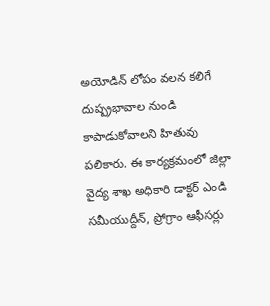అయోడిన్ లోపం వలన కలిగే దుష్ప్రభావాల నుండి కాపాడుకోవాలని హితువు పలికారు. ఈ కార్యక్రమంలో జిల్లా వైద్య శాఖ అధికారి డాక్టర్ ఎండి సమీయుద్దీన్, ప్రోగ్రాం ఆఫీసర్లు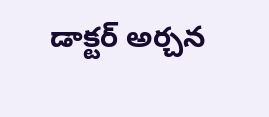డాక్టర్ అర్చన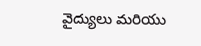వైద్యులు మరియు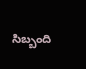సిబ్బంది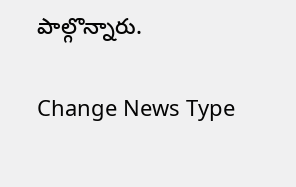పాల్గొన్నారు.

Change News Type